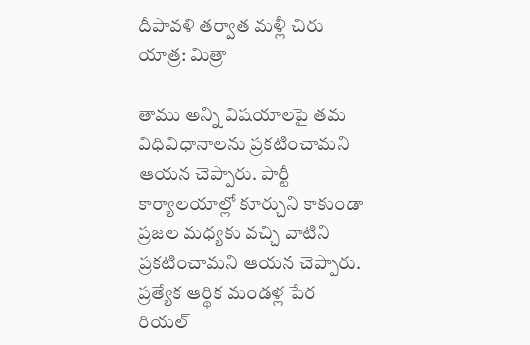దీపావళి తర్వాత మళ్లీ చిరు యాత్ర: మిత్రా

తాము అన్ని విషయాలపై తమ విధివిధానాలను ప్రకటించామని ఆయన చెప్పారు. పార్టీ కార్యాలయాల్లో కూర్చుని కాకుండా ప్రజల మధ్యకు వచ్చి వాటిని ప్రకటించామని ఆయన చెప్పారు. ప్రత్యేక ఆర్థిక మండళ్ల పేర రియల్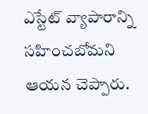ఎస్టేట్ వ్యాపారాన్ని సహించబోమని ఆయన చెప్పారు.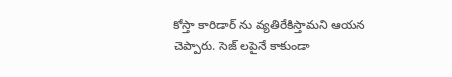కోస్తా కారిడార్ ను వ్యతిరేకిస్తామని ఆయన చెప్పారు. సెజ్ లపైనే కాకుండా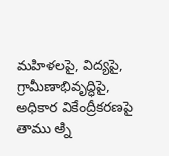మహిళలపై, విద్యపై, గ్రామీణాభివృద్ధిపై, అధికార వికేంద్రీకరణపై తాము అ్ని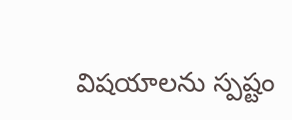విషయాలను స్పష్టం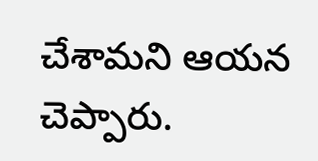చేశామని ఆయన చెప్పారు.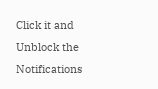Click it and Unblock the Notifications